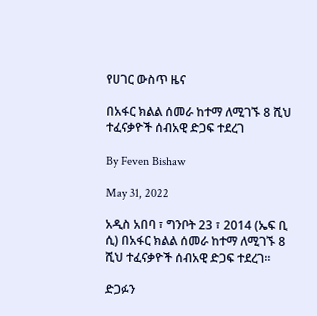የሀገር ውስጥ ዜና

በአፋር ክልል ሰመራ ከተማ ለሚገኙ 8 ሺህ ተፈናቃዮች ሰብአዊ ድጋፍ ተደረገ

By Feven Bishaw

May 31, 2022

አዲስ አበባ ፣ ግንቦት 23 ፣ 2014 (ኤፍ ቢ ሲ) በአፋር ክልል ሰመራ ከተማ ለሚገኙ 8 ሺህ ተፈናቃዮች ሰብአዊ ድጋፍ ተደረገ።

ድጋፉን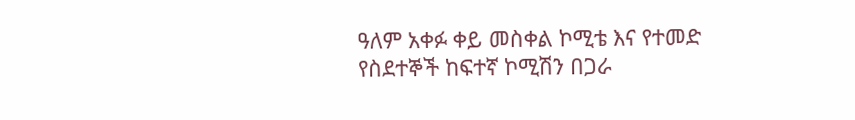ዓለም አቀፉ ቀይ መስቀል ኮሚቴ እና የተመድ የስደተኞች ከፍተኛ ኮሚሽን በጋራ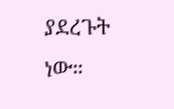ያደረጉት ነው።